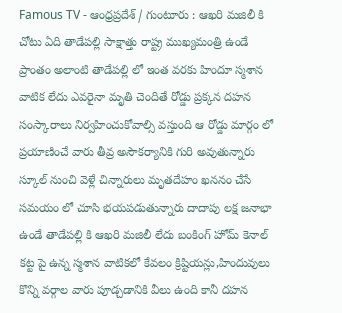Famous TV - ఆంధ్రప్రదేశ్ / గుంటూరు : ఆఖరి మజిలీ కి చోటు ఏది తాడేపల్లి సాక్షాత్తు రాష్ట్ర ముఖ్యమంత్రి ఉండే ప్రాంతం అలాంటి తాడేపల్లి లో ఇంత వరకు హిందూ స్మశాన వాటిక లేదు ఎవరైనా మృతి చెందితే రోడ్డు ప్రక్కన దహన సంస్కారాలు నిర్వహించుకోవాల్సి వస్తుంది ఆ రోడ్డు మార్గం లో ప్రయాణించే వారు తీవ్ర అసౌకర్యానికి గురి అవుతున్నారు స్కూల్ నుంచి వెళ్లే చిన్నారులు మృతదేహం ఖననం చేసే సమయం లో చూసి భయపడుతున్నారు దాదాపు లక్ష జనాభా ఉండే తాడేపల్లి కి ఆఖరి మజిలీ లేదు బంకింగ్ హోమ్ కెనాల్ కట్ట పై ఉన్న స్మశాన వాటికలో కేవలం క్రిష్టియన్లు,హిందువులు కొన్ని వర్గాల వారు పూడ్చడానికి వీలు ఉంది కానీ దహన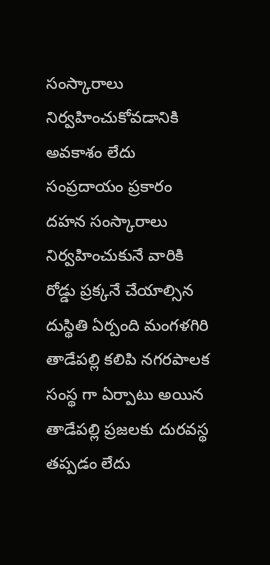సంస్కారాలు నిర్వహించుకోవడానికి అవకాశం లేదు సంప్రదాయం ప్రకారం దహన సంస్కారాలు నిర్వహించుకునే వారికి రోడ్డు ప్రక్కనే చేయాల్సిన దుస్థితి ఏర్పంది మంగళగిరి తాడేపల్లి కలిపి నగరపాలక సంస్థ గా ఏర్పాటు అయిన తాడేపల్లి ప్రజలకు దురవస్థ తప్పడం లేదు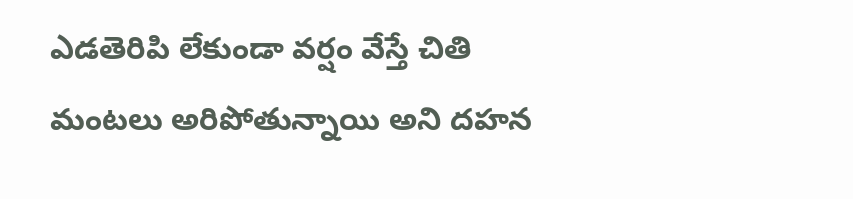ఎడతెరిపి లేకుండా వర్షం వేస్తే చితి మంటలు అరిపోతున్నాయి అని దహన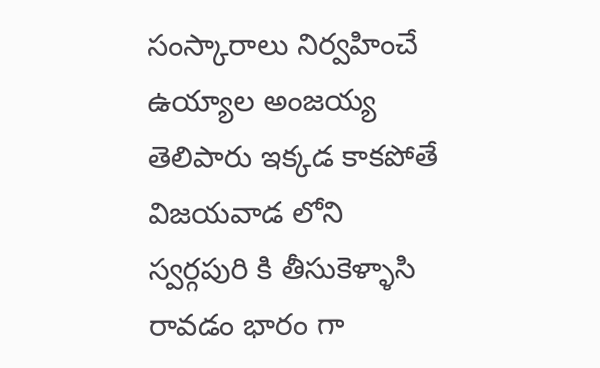సంస్కారాలు నిర్వహించే ఉయ్యాల అంజయ్య తెలిపారు ఇక్కడ కాకపోతే విజయవాడ లోని స్వర్గపురి కి తీసుకెళ్ళాసి రావడం భారం గా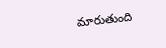మారుతుంది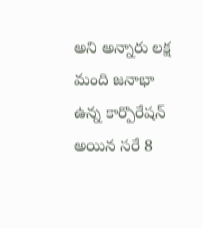అని అన్నారు లక్ష మంది జనాభా ఉన్న కార్పొరేషన్ అయిన సరే 8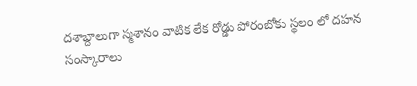దశాబ్దాలుగా స్మశానం వాటిక లేక రోడ్డు పోరంబోకు స్థలం లో దహన సంస్కారాలు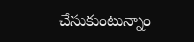చేసుకుంటున్నాం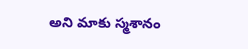అని మాకు స్మశానం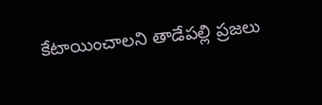కేటాయించాలని తాడేపల్లి ప్రజలు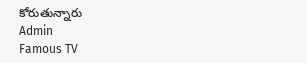కోరుతున్నారు
Admin
Famous TV